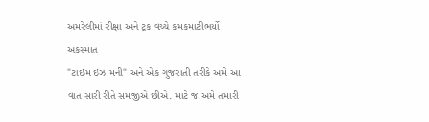અમરેલીમાં રીક્ષા અને ટ્રક વચ્ચે કમકમાટીભર્યો અકસ્માત
"ટાઇમ ઇઝ મની" અને એક ગુજરાતી તરીકે અમે આ વાત સારી રીતે સમજીએ છીએ. માટે જ અમે તમારી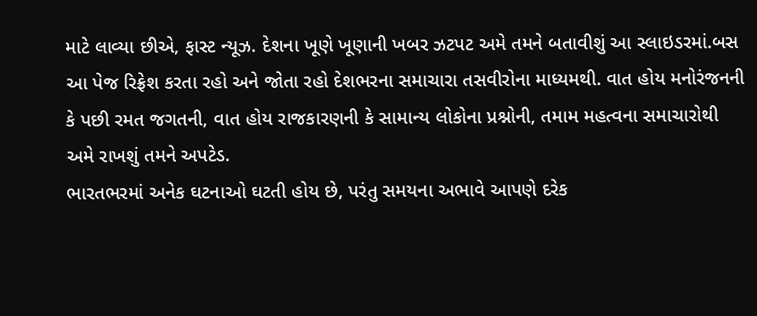માટે લાવ્યા છીએ, ફાસ્ટ ન્યૂઝ. દેશના ખૂણે ખૂણાની ખબર ઝટપટ અમે તમને બતાવીશું આ સ્લાઇડરમાં.બસ આ પેજ રિફ્રેશ કરતા રહો અને જોતા રહો દેશભરના સમાચારા તસવીરોના માધ્યમથી. વાત હોય મનોરંજનની કે પછી રમત જગતની, વાત હોય રાજકારણની કે સામાન્ય લોકોના પ્રશ્નોની, તમામ મહત્વના સમાચારોથી અમે રાખશું તમને અપટેડ.
ભારતભરમાં અનેક ઘટનાઓ ઘટતી હોય છે, પરંતુ સમયના અભાવે આપણે દરેક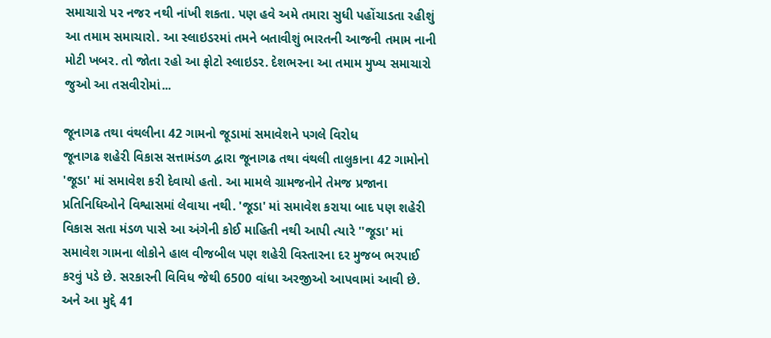સમાચારો પર નજર નથી નાંખી શકતા. પણ હવે અમે તમારા સુધી પહોંચાડતા રહીશું આ તમામ સમાચારો. આ સ્લાઇડરમાં તમને બતાવીશું ભારતની આજની તમામ નાની મોટી ખબર. તો જોતા રહો આ ફોટો સ્લાઇડર. દેશભરના આ તમામ મુખ્ય સમાચારો જુઓ આ તસવીરોમાં...

જૂનાગઢ તથા વંથલીના 42 ગામનો જૂડામાં સમાવેશને પગલે વિરોધ
જૂનાગઢ શહેરી વિકાસ સત્તામંડળ દ્વારા જૂનાગઢ તથા વંથલી તાલુકાના 42 ગામોનો 'જૂડા' માં સમાવેશ કરી દેવાયો હતો. આ મામલે ગ્રામજનોને તેમજ પ્રજાના પ્રતિનિધિઓને વિશ્વાસમાં લેવાયા નથી. 'જૂડા' માં સમાવેશ કરાયા બાદ પણ શહેરી વિકાસ સતા મંડળ પાસે આ અંગેની કોઈ માહિતી નથી આપી ત્યારે ''જૂડા' માં સમાવેશ ગામના લોકોને હાલ વીજબીલ પણ શહેરી વિસ્તારના દર મુજબ ભરપાઈ કરવું પડે છે. સરકારની વિવિધ જેથી 6500 વાંધા અરજીઓ આપવામાં આવી છે. અને આ મુદ્દે 41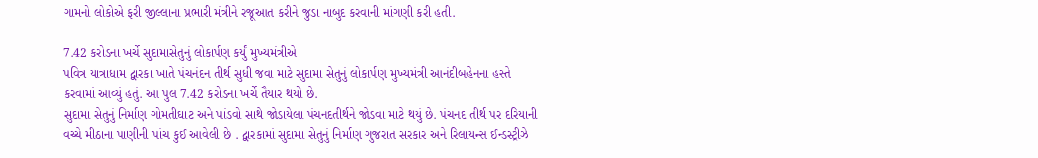ગામનો લોકોએ ફરી જીલ્લાના પ્રભારી મંત્રીને રજૂઆત કરીને જુડા નાબુદ કરવાની માંગણી કરી હતી.

7.42 કરોડના ખર્ચે સુદામાસેતુનું લોકાર્પણ કર્યું મુખ્યમંત્રીએ
પવિત્ર યાત્રાધામ દ્વારકા ખાતે પંચનંદન તીર્થ સુધી જવા માટે સુદામા સેતુનું લોકાર્પણ મુખ્યમંત્રી આનંદીબહેનના હસ્તે કરવામાં આવ્યું હતું. આ પુલ 7.42 કરોડના ખર્ચે તૈયાર થયો છે.
સુદામા સેતુનું નિર્માણ ગોમતીઘાટ અને પાંડવો સાથે જોડાયેલા પંચનદતીર્થને જોડવા માટે થયું છે. પંચનદ તીર્થ પર દરિયાની વચ્ચે મીઠાના પાણીની પાંચ કુઈ આવેલી છે . દ્વારકામાં સુદામા સેતુનું નિર્માણ ગુજરાત સરકાર અને રિલાયન્સ ઈન્ડસ્ટ્રીઝે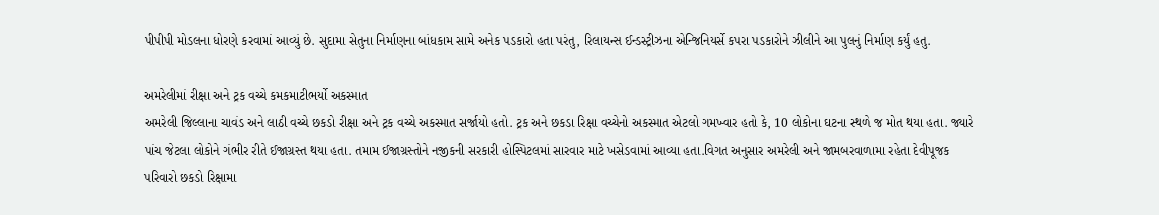પીપીપી મોડલના ધોરણે કરવામાં આવ્યું છે. સુદામા સેતુના નિર્માણના બાંધકામ સામે અનેક પડકારો હતા પરંતુ, રિલાયન્સ ઈન્ડસ્ટ્રીઝના એન્જિનિયર્સે કપરા પડકારોને ઝીલીને આ પુલનું નિર્માણ કર્યું હતુ.

અમરેલીમાં રીક્ષા અને ટ્રક વચ્ચે કમકમાટીભર્યો અકસ્માત
અમરેલી જિલ્લાના ચાવંડ અને લાઠી વચ્ચે છકડો રીક્ષા અને ટ્રક વચ્ચે અકસ્માત સર્જાયો હતો. ટ્રક અને છકડા રિક્ષા વચ્ચેનો અકસ્માત એટલો ગમખ્વાર હતો કે, 10 લોકોના ઘટના સ્થળે જ મોત થયા હતા. જ્યારે પાંચ જેટલા લોકોને ગંભીર રીતે ઈજાગ્રસ્ત થયા હતા. તમામ ઈજાગ્રસ્તોને નજીકની સરકારી હોસ્પિટલમાં સારવાર માટે ખસેડવામાં આવ્યા હતા.વિગત અનુસાર અમરેલી અને જામબરવાળામા રહેતા દેવીપૂજક પરિવારો છકડો રિક્ષામા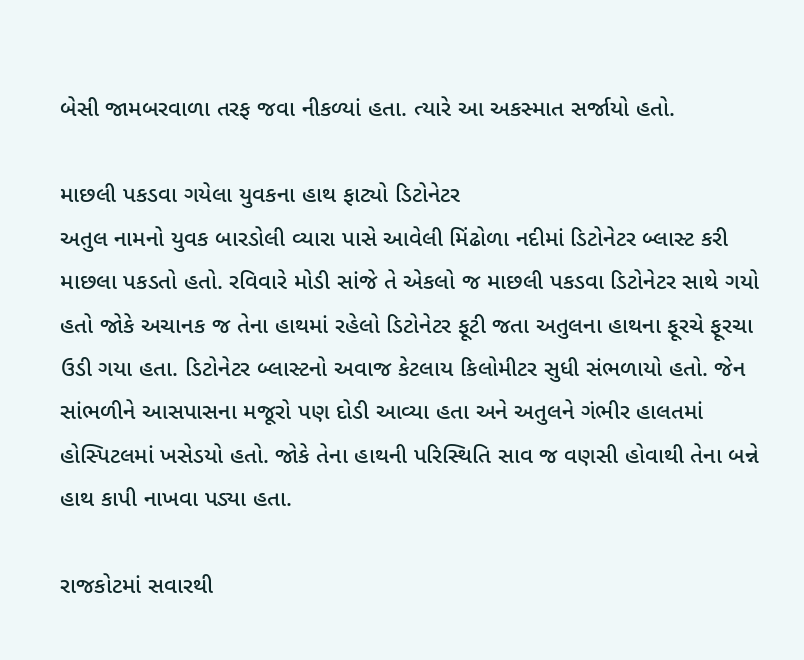બેસી જામબરવાળા તરફ જવા નીકળ્યાં હતા. ત્યારે આ અકસ્માત સર્જાયો હતો.

માછલી પકડવા ગયેલા યુવકના હાથ ફાટ્યો ડિટોનેટર
અતુલ નામનો યુવક બારડોલી વ્યારા પાસે આવેલી મિંઢોળા નદીમાં ડિટોનેટર બ્લાસ્ટ કરી માછલા પકડતો હતો. રવિવારે મોડી સાંજે તે એકલો જ માછલી પકડવા ડિટોનેટર સાથે ગયો હતો જોકે અચાનક જ તેના હાથમાં રહેલો ડિટોનેટર ફૂટી જતા અતુલના હાથના ફૂરચે ફૂરચા ઉડી ગયા હતા. ડિટોનેટર બ્લાસ્ટનો અવાજ કેટલાય કિલોમીટર સુધી સંભળાયો હતો. જેન સાંભળીને આસપાસના મજૂરો પણ દોડી આવ્યા હતા અને અતુલને ગંભીર હાલતમાં હોસ્પિટલમાં ખસેડયો હતો. જોકે તેના હાથની પરિસ્થિતિ સાવ જ વણસી હોવાથી તેના બન્ને હાથ કાપી નાખવા પડ્યા હતા.

રાજકોટમાં સવારથી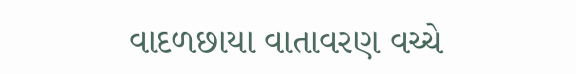વાદળછાયા વાતાવરણ વચ્ચે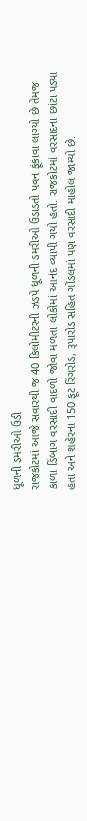ધૂળની ડમરીઓ ઉડી
રાજકોટમાં આજે સવારથી જ 40 કિલોમીટરની ઝડપે ધૂળની ડમરીઓ ઉડાડતો પવન ફૂંકાવા લાગ્યો છે તેમજ કાળા ડિંબાગ વરસાદી વાદળો જોવા મળતા લોકોમાં આનંદ વ્યાપી ગયો હતો. રાજકોટમાં વરસાદના છાંટા પડ્યા હતા અને શહેરના 150 ફૂટ રિંગરોડ, રૂપારોડ સહિત ગોંડલમાં પણ વરસાદી માહોલ જામ્યો છે.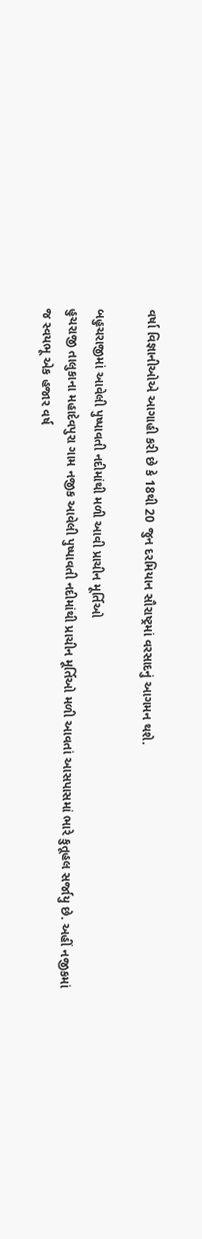વર્ષા વિજ્ઞાનીઓએ આગાહી કરી છે કે 18થી 20 જુન દરમિયાન સૌરાષ્ટ્રમાં વરસાદનું આગમન થશે.

બહુચરાજીમાં આવેલી પુષ્પાવતી નદીમાંથી મળી આવી પ્રાચીન મૂર્તિઓ
હુચરાજી તાલુકાના મહાદેવપુરા ગામ નજીક આવેલી પુષ્પાવતી નદીમાંથી પ્રાચીન મૂર્તિઓ મળી આવતાં આસપાસમાં ભારે કુતૂહલ સર્જાયુ છે. અહીં નજીકમાં જ સ્વયભૂ એક હજાર વર્ષ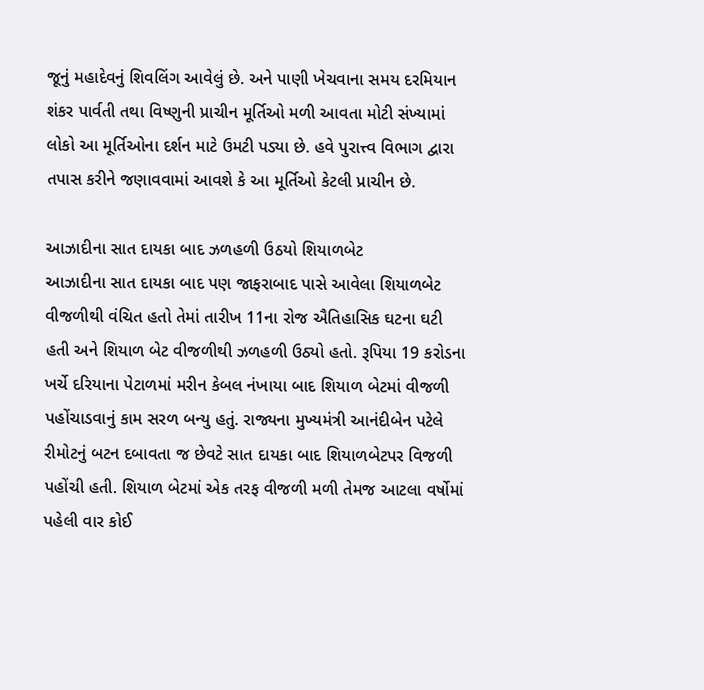જૂનું મહાદેવનું શિવલિંગ આવેલું છે. અને પાણી ખેચવાના સમય દરમિયાન શંકર પાર્વતી તથા વિષ્ણુની પ્રાચીન મૂર્તિઓ મળી આવતા મોટી સંખ્યામાં લોકો આ મૂર્તિઓના દર્શન માટે ઉમટી પડ્યા છે. હવે પુરાત્ત્વ વિભાગ દ્વારા તપાસ કરીને જણાવવામાં આવશે કે આ મૂર્તિઓ કેટલી પ્રાચીન છે.

આઝાદીના સાત દાયકા બાદ ઝળહળી ઉઠયો શિયાળબેટ
આઝાદીના સાત દાયકા બાદ પણ જાફરાબાદ પાસે આવેલા શિયાળબેટ વીજળીથી વંચિત હતો તેમાં તારીખ 11ના રોજ ઐતિહાસિક ઘટના ઘટી હતી અને શિયાળ બેટ વીજળીથી ઝળહળી ઉઠ્યો હતો. રૂપિયા 19 કરોડના ખર્ચે દરિયાના પેટાળમાં મરીન કેબલ નંખાયા બાદ શિયાળ બેટમાં વીજળી પહોંચાડવાનું કામ સરળ બન્યુ હતું. રાજ્યના મુખ્યમંત્રી આનંદીબેન પટેલે રીમોટનું બટન દબાવતા જ છેવટે સાત દાયકા બાદ શિયાળબેટપર વિજળી પહોંચી હતી. શિયાળ બેટમાં એક તરફ વીજળી મળી તેમજ આટલા વર્ષોમાં પહેલી વાર કોઈ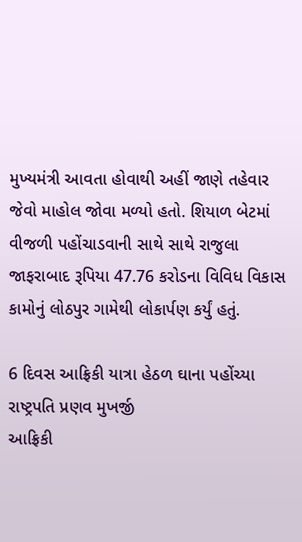મુખ્યમંત્રી આવતા હોવાથી અહીં જાણે તહેવાર જેવો માહોલ જોવા મળ્યો હતો. શિયાળ બેટમાં વીજળી પહોંચાડવાની સાથે સાથે રાજુલા જાફરાબાદ રૂપિયા 47.76 કરોડના વિવિધ વિકાસ કામોનું લોઠપુર ગામેથી લોકાર્પણ કર્યું હતું.

6 દિવસ આફ્રિકી યાત્રા હેઠળ ઘાના પહોંચ્યા રાષ્ટ્રપતિ પ્રણવ મુખર્જી
આફ્રિકી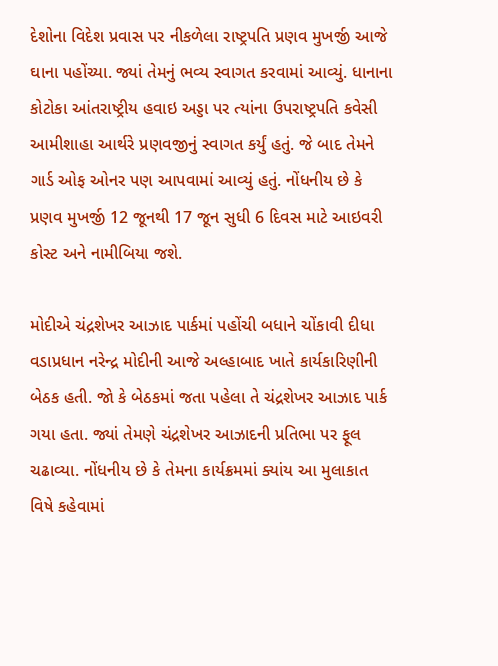દેશોના વિદેશ પ્રવાસ પર નીકળેલા રાષ્ટ્રપતિ પ્રણવ મુખર્જી આજે ઘાના પહોંચ્યા. જ્યાં તેમનું ભવ્ય સ્વાગત કરવામાં આવ્યું. ધાનાના કોટોકા આંતરાષ્ટ્રીય હવાઇ અડ્ડા પર ત્યાંના ઉપરાષ્ટ્રપતિ કવેસી આમીશાહા આર્થરે પ્રણવજીનું સ્વાગત કર્યું હતું. જે બાદ તેમને ગાર્ડ ઓફ ઓનર પણ આપવામાં આવ્યું હતું. નોંધનીય છે કે પ્રણવ મુખર્જી 12 જૂનથી 17 જૂન સુધી 6 દિવસ માટે આઇવરી કોસ્ટ અને નામીબિયા જશે.

મોદીએ ચંદ્રશેખર આઝાદ પાર્કમાં પહોંચી બધાને ચોંકાવી દીધા
વડાપ્રધાન નરેન્દ્ર મોદીની આજે અલ્હાબાદ ખાતે કાર્યકારિણીની બેઠક હતી. જો કે બેઠકમાં જતા પહેલા તે ચંદ્રશેખર આઝાદ પાર્ક ગયા હતા. જ્યાં તેમણે ચંદ્રશેખર આઝાદની પ્રતિભા પર ફૂલ ચઢાવ્યા. નોંધનીય છે કે તેમના કાર્યક્રમમાં ક્યાંય આ મુલાકાત વિષે કહેવામાં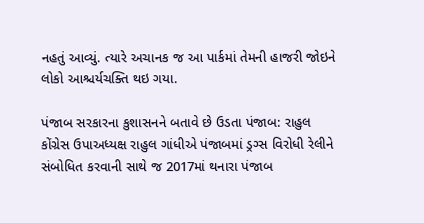નહતું આવ્યું. ત્યારે અચાનક જ આ પાર્કમાં તેમની હાજરી જોઇને લોકો આશ્ચર્યચક્તિ થઇ ગયા.

પંજાબ સરકારના કુશાસનને બતાવે છે ઉડતા પંજાબ: રાહુલ
કોંગ્રેસ ઉપાઅધ્યક્ષ રાહુલ ગાંધીએ પંજાબમાં ડ્રગ્સ વિરોધી રેલીને સંબોધિત કરવાની સાથે જ 2017માં થનારા પંજાબ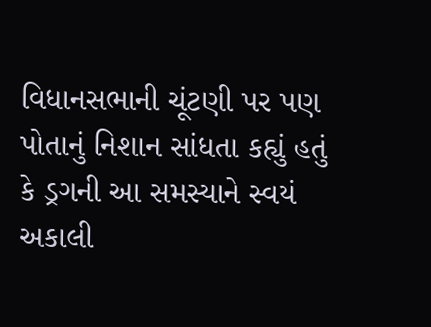વિધાનસભાની ચૂંટણી પર પણ પોતાનું નિશાન સાંધતા કહ્યું હતું કે ડ્રગની આ સમસ્યાને સ્વયં અકાલી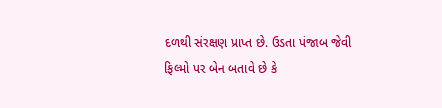દળથી સંરક્ષણ પ્રાપ્ત છે. ઉડતા પંજાબ જેવી ફિલ્મો પર બેન બતાવે છે કે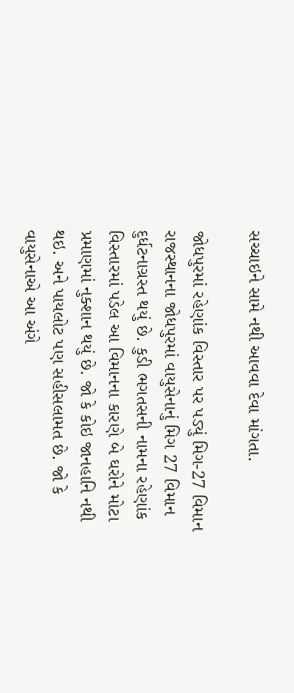સચ્ચાઇને સામે નથી આવવા દેવા માંગતા.

જોધપુરમાં રહેણાંક વિસ્તાર પર પડ્યું મિગ-27 વિમાન
રાજસ્થાનના જોધપુરમાં વાયુસેનાનું મિગ 27 વિમાન દુર્ધટનાગ્રસ્ત થયું છે. કુડી ભગતસની નામના રહેણાંક વિસ્તારમાં પડેલ આ વિમાનના કારણે બે ઘરોને મોટા પ્રમાણમાં નુક્શાન થયું છે. જો કે કોઇ જાનહાનિ નથી થઇ. અને પાયલોટ પણ સહીસલામત છે. જો કે વાયુસેનાએ આ અંગે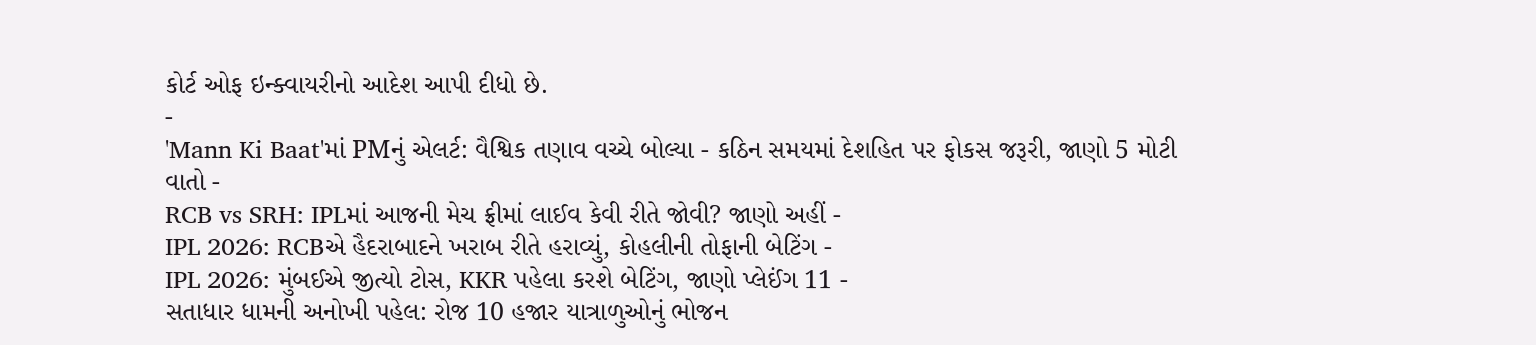કોર્ટ ઓફ ઇન્ક્વાયરીનો આદેશ આપી દીધો છે.
-
'Mann Ki Baat'માં PMનું એલર્ટ: વૈશ્વિક તણાવ વચ્ચે બોલ્યા - કઠિન સમયમાં દેશહિત પર ફોકસ જરૂરી, જાણો 5 મોટી વાતો -
RCB vs SRH: IPLમાં આજની મેચ ફ્રીમાં લાઈવ કેવી રીતે જોવી? જાણો અહીં -
IPL 2026: RCBએ હૈદરાબાદને ખરાબ રીતે હરાવ્યું, કોહલીની તોફાની બેટિંગ -
IPL 2026: મુંબઈએ જીત્યો ટોસ, KKR પહેલા કરશે બેટિંગ, જાણો પ્લેઈંગ 11 -
સતાધાર ધામની અનોખી પહેલ: રોજ 10 હજાર યાત્રાળુઓનું ભોજન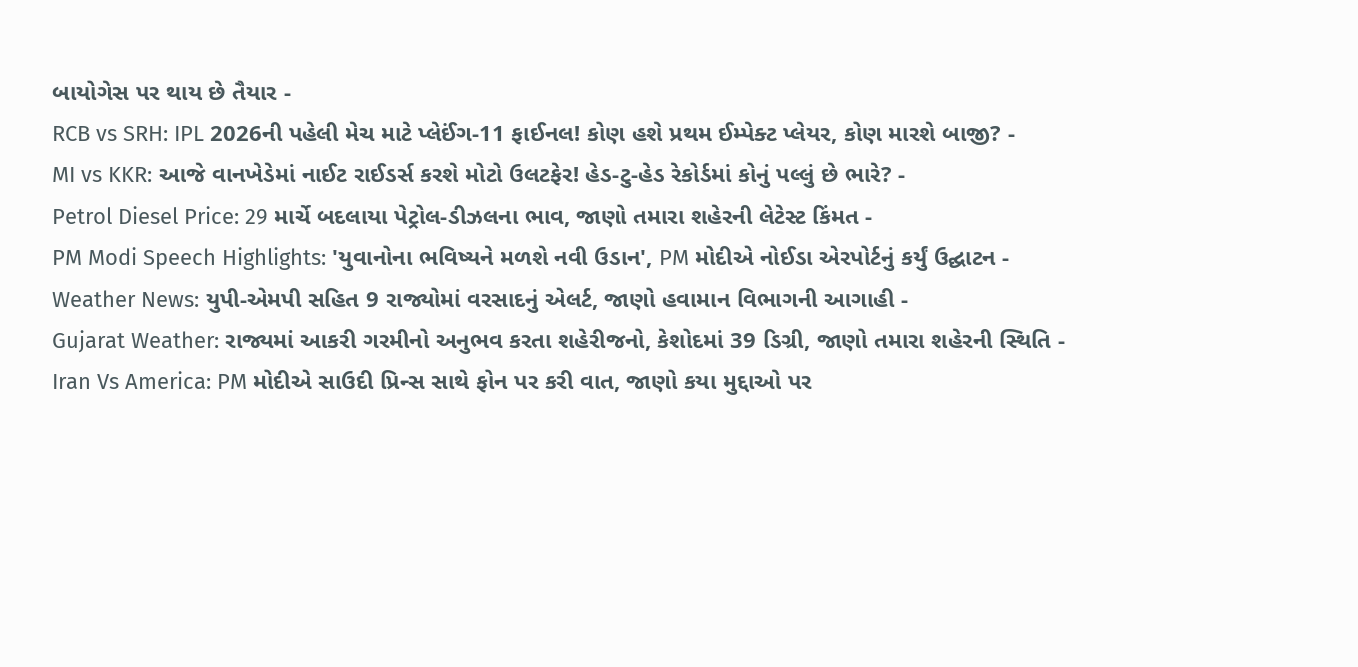બાયોગેસ પર થાય છે તૈયાર -
RCB vs SRH: IPL 2026ની પહેલી મેચ માટે પ્લેઈંગ-11 ફાઈનલ! કોણ હશે પ્રથમ ઈમ્પેક્ટ પ્લેયર, કોણ મારશે બાજી? -
MI vs KKR: આજે વાનખેડેમાં નાઈટ રાઈડર્સ કરશે મોટો ઉલટફેર! હેડ-ટુ-હેડ રેકોર્ડમાં કોનું પલ્લું છે ભારે? -
Petrol Diesel Price: 29 માર્ચે બદલાયા પેટ્રોલ-ડીઝલના ભાવ, જાણો તમારા શહેરની લેટેસ્ટ કિંમત -
PM Modi Speech Highlights: 'યુવાનોના ભવિષ્યને મળશે નવી ઉડાન', PM મોદીએ નોઈડા એરપોર્ટનું કર્યું ઉદ્ઘાટન -
Weather News: યુપી-એમપી સહિત 9 રાજ્યોમાં વરસાદનું એલર્ટ, જાણો હવામાન વિભાગની આગાહી -
Gujarat Weather: રાજ્યમાં આકરી ગરમીનો અનુભવ કરતા શહેરીજનો, કેશોદમાં 39 ડિગ્રી, જાણો તમારા શહેરની સ્થિતિ -
Iran Vs America: PM મોદીએ સાઉદી પ્રિન્સ સાથે ફોન પર કરી વાત, જાણો કયા મુદ્દાઓ પર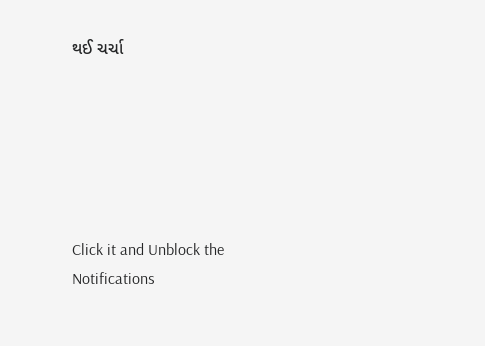થઈ ચર્ચા






Click it and Unblock the Notifications